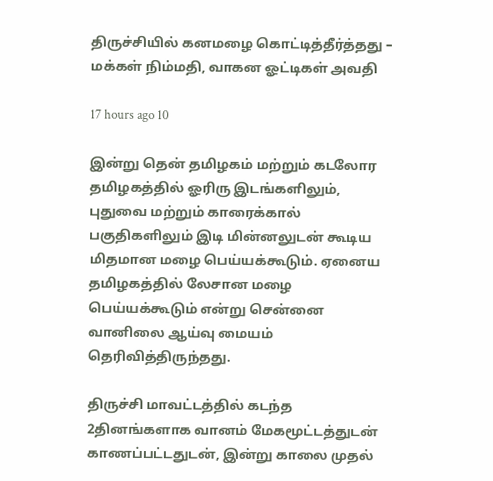திருச்சியில் கனமழை கொட்டித்தீர்த்தது – மக்கள் நிம்மதி, வாகன ஓட்டிகள் அவதி

17 hours ago 10

இன்று தென் தமிழகம் மற்றும் கடலோர தமிழகத்தில் ஓரிரு இடங்களிலும், புதுவை மற்றும் காரைக்கால் பகுதிகளிலும் இடி மின்னலுடன் கூடிய மிதமான மழை பெய்யக்கூடும். ஏனைய தமிழகத்தில் லேசான மழை பெய்யக்கூடும் என்று சென்னை வானிலை ஆய்வு மையம் தெரிவித்திருந்தது.

திருச்சி மாவட்டத்தில் கடந்த 2தினங்களாக வானம் மேகமூட்டத்துடன் காணப்பட்டதுடன், இன்று காலை முதல்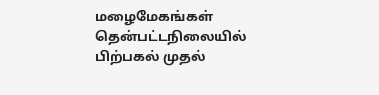மழைமேகங்கள் தென்பட்டநிலையில் பிற்பகல் முதல்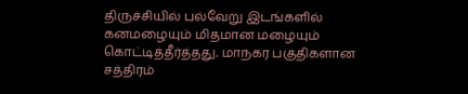திருச்சியில் பல்வேறு இடங்களில் கனமழையும் மிதமான மழையும் கொட்டித்தீர்த்தது. மாநகர பகுதிகளான சத்திரம்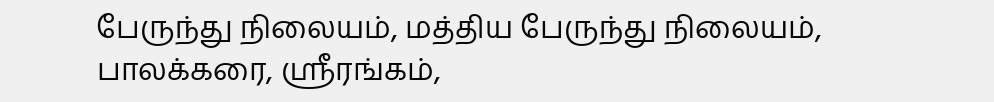பேருந்து நிலையம், மத்திய பேருந்து நிலையம், பாலக்கரை, ஸ்ரீரங்கம்,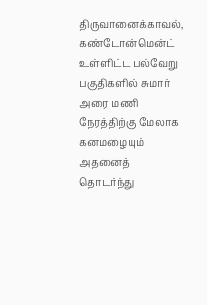திருவானைக்காவல், கண்டோன்மென்ட் உள்ளிட்ட பல்வேறு பகுதிகளில் சுமார் அரை மணி நேரத்திற்கு மேலாக கனமழையும் அதனைத் தொடர்ந்து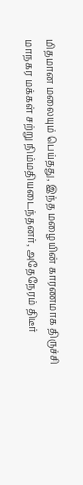மிதமான மலையும் பெய்தது, இந்த மழையின் காரணமாக திருச்சி மாநகர மக்கள் சற்று நிம்மதியடைந்தனர், அதேநேரம் திடீர்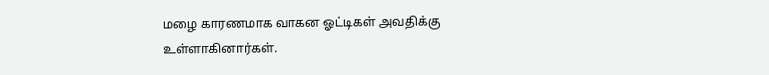மழை காரணமாக வாகன ஓட்டிகள் அவதிக்கு உள்ளாகினார்கள்.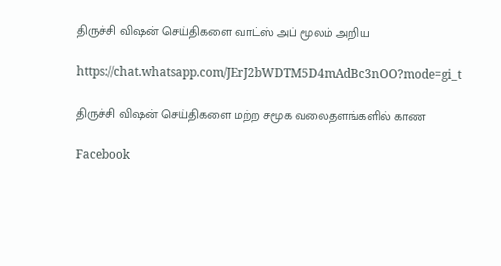திருச்சி விஷன் செய்திகளை வாட்ஸ் அப் மூலம் அறிய

https://chat.whatsapp.com/JErJ2bWDTM5D4mAdBc3nOO?mode=gi_t

திருச்சி விஷன் செய்திகளை மற்ற சமூக வலைதளங்களில் காண

Facebook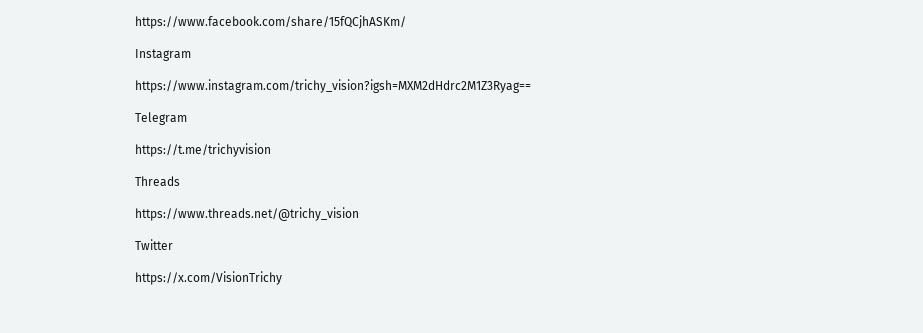https://www.facebook.com/share/15fQCjhASKm/

Instagram

https://www.instagram.com/trichy_vision?igsh=MXM2dHdrc2M1Z3Ryag==

Telegram

https://t.me/trichyvision

Threads

https://www.threads.net/@trichy_vision

Twitter

https://x.com/VisionTrichy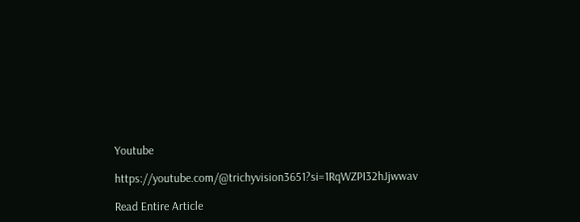Youtube

https://youtube.com/@trichyvision3651?si=1RqWZPI32hJjwwav

Read Entire Article